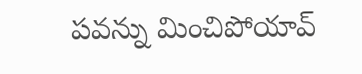పవన్ను మించిపోయావ్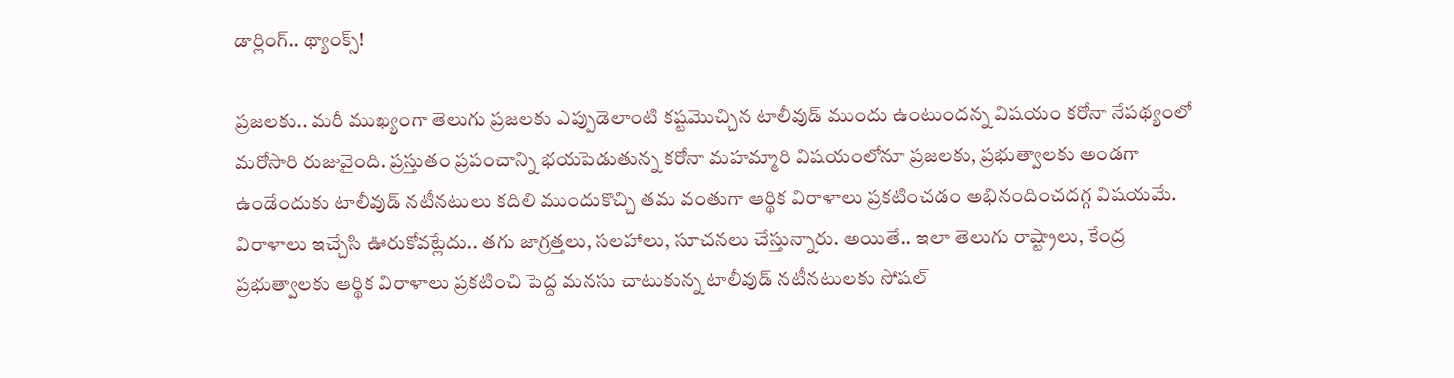డార్లింగ్.. థ్యాంక్స్!

ప్రజలకు.. మరీ ముఖ్యంగా తెలుగు ప్రజలకు ఎప్పుడెలాంటి కష్టమొచ్చిన టాలీవుడ్ ముందు ఉంటుందన్న విషయం కరోనా నేపథ్యంలో మరోసారి రుజువైంది. ప్రస్తుతం ప్రపంచాన్ని భయపెడుతున్న కరోనా మహమ్మారి విషయంలోనూ ప్రజలకు, ప్రభుత్వాలకు అండగా ఉండేందుకు టాలీవుడ్ నటీనటులు కదిలి ముందుకొచ్చి తమ వంతుగా ఆర్థిక విరాళాలు ప్రకటించడం అభినందించదగ్గ విషయమే. విరాళాలు ఇచ్చేసి ఊరుకోవట్లేదు.. తగు జాగ్రత్తలు, సలహాలు, సూచనలు చేస్తున్నారు. అయితే.. ఇలా తెలుగు రాష్ట్రాలు, కేంద్ర ప్రభుత్వాలకు ఆర్థిక విరాళాలు ప్రకటించి పెద్ద మనసు చాటుకున్న టాలీవుడ్ నటీనటులకు సోషల్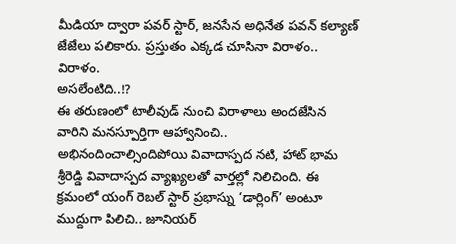మీడియా ద్వారా పవర్ స్టార్, జనసేన అధినేత పవన్ కల్యాణ్ జేజేలు పలికారు. ప్రస్తుతం ఎక్కడ చూసినా విరాళం.. విరాళం.
అసలేంటిది..!?
ఈ తరుణంలో టాలీవుడ్ నుంచి విరాళాలు అందజేసిన వారిని మనస్పూర్తిగా ఆహ్వానించి.. అభినందించాల్సిందిపోయి వివాదాస్పద నటి, హాట్ భామ శ్రీరెడ్డి వివాదాస్పద వ్యాఖ్యలతో వార్తల్లో నిలిచింది. ఈ క్రమంలో యంగ్ రెబల్ స్టార్ ప్రభాస్ను ‘డార్లింగ్’ అంటూ ముద్దుగా పిలిచి.. జూనియర్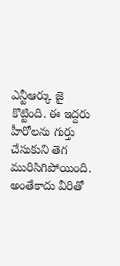ఎన్టీఆర్కు జై కొట్టింది. ఈ ఇద్దరు హీరోలను గుర్తు చేసుకుని తెగ మురిసిగిపోయింది. అంతేకాదు వీరితో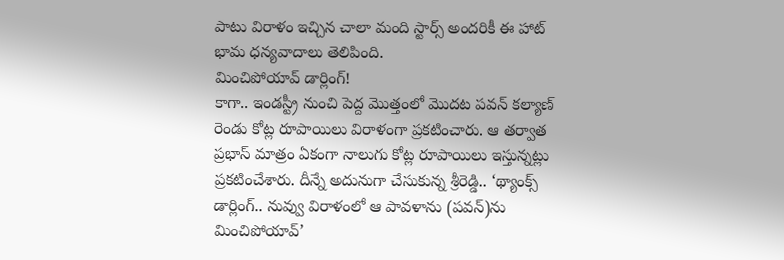పాటు విరాళం ఇచ్చిన చాలా మంది స్టార్స్ అందరికీ ఈ హాట్ భామ ధన్యవాదాలు తెలిపింది.
మించిపోయావ్ డార్లింగ్!
కాగా.. ఇండస్ట్రీ నుంచి పెద్ద మొత్తంలో మొదట పవన్ కల్యాణ్ రెండు కోట్ల రూపాయిలు విరాళంగా ప్రకటించారు. ఆ తర్వాత ప్రభాస్ మాత్రం ఏకంగా నాలుగు కోట్ల రూపాయిలు ఇస్తున్నట్లు ప్రకటించేశారు. దీన్నే అదునుగా చేసుకున్న శ్రీరెడ్డి.. ‘థ్యాంక్స్ డార్లింగ్.. నువ్వు విరాళంలో ఆ పావళాను (పవన్)ను మించిపోయావ్’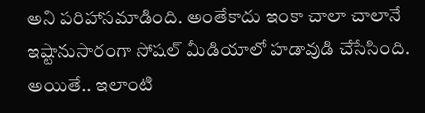అని పరిహాసమాడింది. అంతేకాదు ఇంకా చాలా చాలానే ఇష్టానుసారంగా సోషల్ మీడియాలో హడావుడి చేసేసింది. అయితే.. ఇలాంటి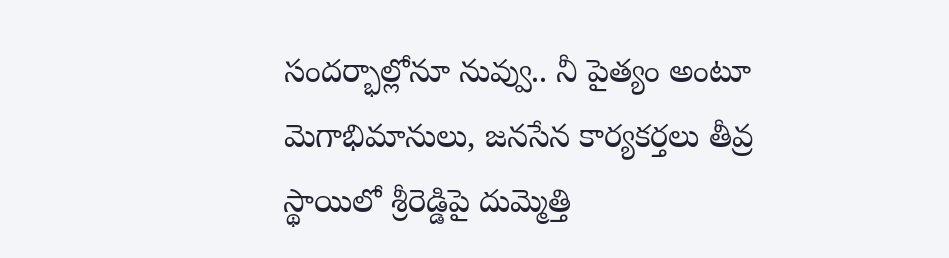సందర్భాల్లోనూ నువ్వు.. నీ పైత్యం అంటూ మెగాభిమానులు, జనసేన కార్యకర్తలు తీవ్ర స్థాయిలో శ్రీరెడ్డిపై దుమ్మెత్తి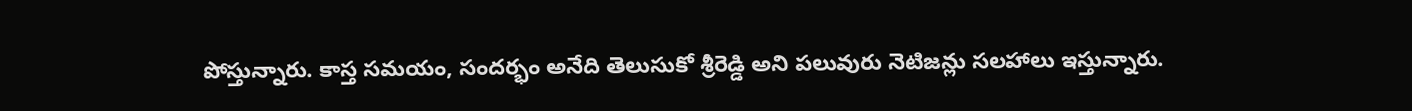పోస్తున్నారు. కాస్త సమయం, సందర్భం అనేది తెలుసుకో శ్రీరెడ్డి అని పలువురు నెటిజన్లు సలహాలు ఇస్తున్నారు.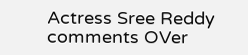Actress Sree Reddy comments OVer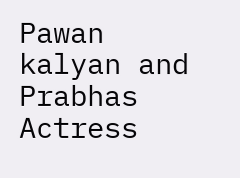Pawan kalyan and Prabhas
Actress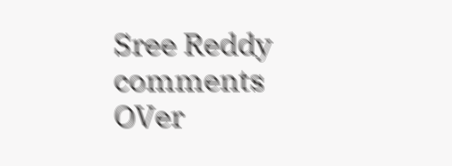Sree Reddy comments OVer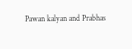Pawan kalyan and Prabhas